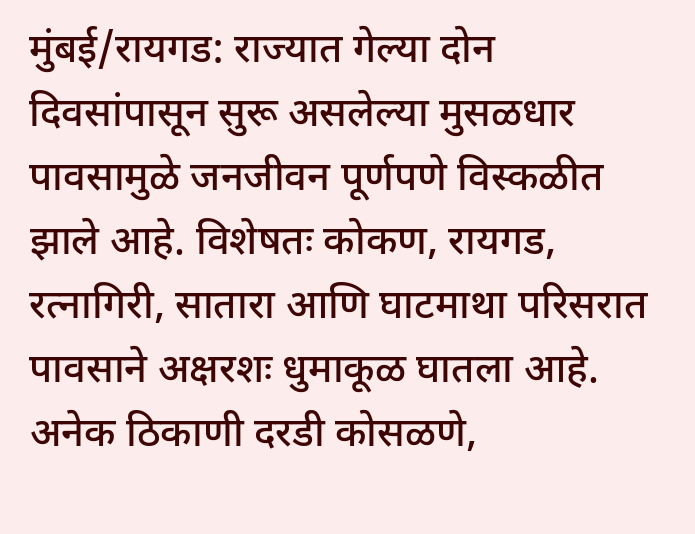मुंबई/रायगड: राज्यात गेल्या दोन दिवसांपासून सुरू असलेल्या मुसळधार पावसामुळे जनजीवन पूर्णपणे विस्कळीत झाले आहे. विशेषतः कोकण, रायगड, रत्नागिरी, सातारा आणि घाटमाथा परिसरात पावसाने अक्षरशः धुमाकूळ घातला आहे. अनेक ठिकाणी दरडी कोसळणे,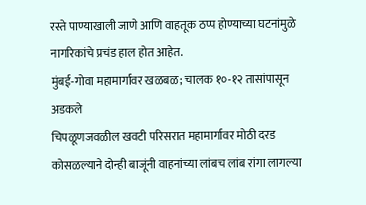रस्ते पाण्याखाली जाणे आणि वाहतूक ठप्प होण्याच्या घटनांमुळे नागरिकांचे प्रचंड हाल होत आहेत.
मुंबई-गोवा महामार्गावर खळबळ; चालक १०-१२ तासांपासून अडकले
चिपळूणजवळील खवटी परिसरात महामार्गावर मोठी दरड कोसळल्याने दोन्ही बाजूंनी वाहनांच्या लांबच लांब रांगा लागल्या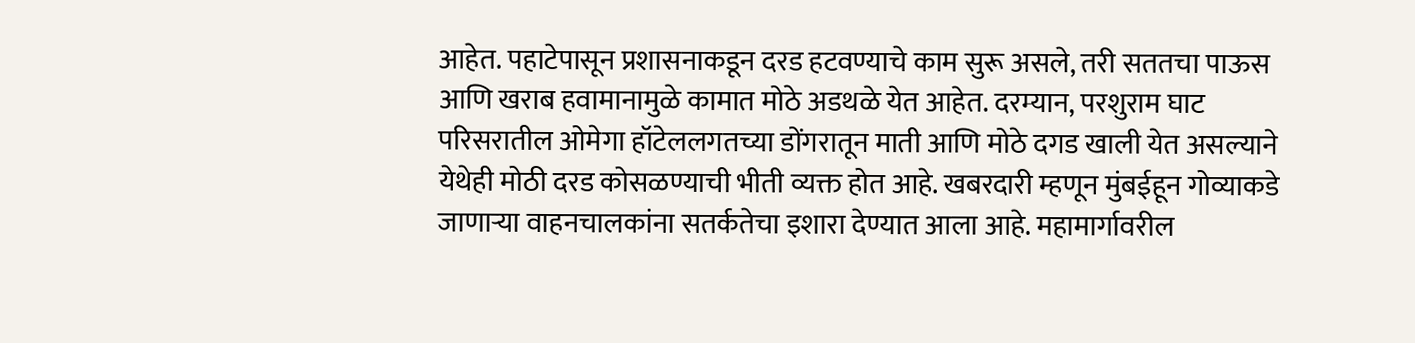आहेत. पहाटेपासून प्रशासनाकडून दरड हटवण्याचे काम सुरू असले, तरी सततचा पाऊस आणि खराब हवामानामुळे कामात मोठे अडथळे येत आहेत. दरम्यान, परशुराम घाट परिसरातील ओमेगा हॉटेललगतच्या डोंगरातून माती आणि मोठे दगड खाली येत असल्याने येथेही मोठी दरड कोसळण्याची भीती व्यक्त होत आहे. खबरदारी म्हणून मुंबईहून गोव्याकडे जाणाऱ्या वाहनचालकांना सतर्कतेचा इशारा देण्यात आला आहे. महामार्गावरील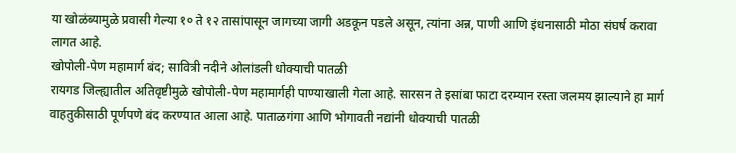या खोळंब्यामुळे प्रवासी गेल्या १० ते १२ तासांपासून जागच्या जागी अडकून पडले असून, त्यांना अन्न, पाणी आणि इंधनासाठी मोठा संघर्ष करावा लागत आहे.
खोपोली-पेण महामार्ग बंद; सावित्री नदीने ओलांडली धोक्याची पातळी
रायगड जिल्ह्यातील अतिवृष्टीमुळे खोपोली-पेण महामार्गही पाण्याखाली गेला आहे. सारसन ते इसांबा फाटा दरम्यान रस्ता जलमय झाल्याने हा मार्ग वाहतुकीसाठी पूर्णपणे बंद करण्यात आला आहे. पाताळगंगा आणि भोगावती नद्यांनी धोक्याची पातळी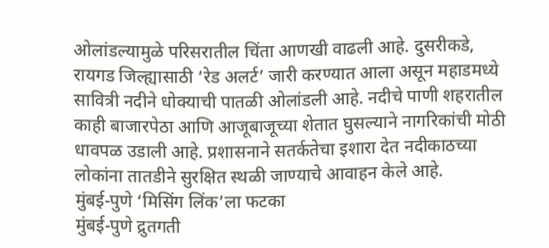ओलांडल्यामुळे परिसरातील चिंता आणखी वाढली आहे. दुसरीकडे, रायगड जिल्ह्यासाठी ‘रेड अलर्ट’ जारी करण्यात आला असून महाडमध्ये सावित्री नदीने धोक्याची पातळी ओलांडली आहे. नदीचे पाणी शहरातील काही बाजारपेठा आणि आजूबाजूच्या शेतात घुसल्याने नागरिकांची मोठी धावपळ उडाली आहे. प्रशासनाने सतर्कतेचा इशारा देत नदीकाठच्या लोकांना तातडीने सुरक्षित स्थळी जाण्याचे आवाहन केले आहे.
मुंबई-पुणे ‘मिसिंग लिंक’ला फटका
मुंबई-पुणे द्रुतगती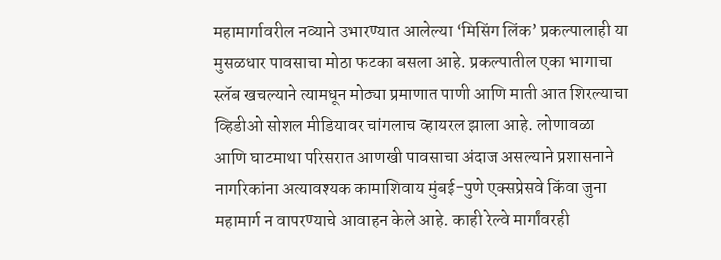महामार्गावरील नव्याने उभारण्यात आलेल्या ‘मिसिंग लिंक’ प्रकल्पालाही या मुसळधार पावसाचा मोठा फटका बसला आहे. प्रकल्पातील एका भागाचा स्लॅब खचल्याने त्यामधून मोठ्या प्रमाणात पाणी आणि माती आत शिरल्याचा व्हिडीओ सोशल मीडियावर चांगलाच व्हायरल झाला आहे. लोणावळा आणि घाटमाथा परिसरात आणखी पावसाचा अंदाज असल्याने प्रशासनाने नागरिकांना अत्यावश्यक कामाशिवाय मुंबई-पुणे एक्सप्रेसवे किंवा जुना महामार्ग न वापरण्याचे आवाहन केले आहे. काही रेल्वे मार्गांवरही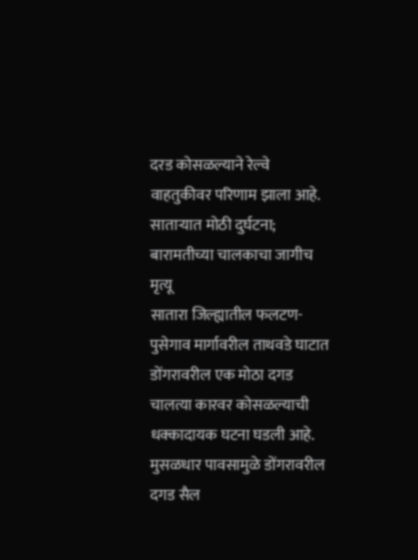दरड कोसळल्याने रेल्वे वाहतुकीवर परिणाम झाला आहे.
साताऱ्यात मोठी दुर्घटना; बारामतीच्या चालकाचा जागीच मृत्यू
सातारा जिल्ह्यातील फलटण-पुसेगाव मार्गावरील ताथवडे घाटात डोंगरावरील एक मोठा दगड चालत्या कारवर कोसळल्याची धक्कादायक घटना घडली आहे. मुसळधार पावसामुळे डोंगरावरील दगड सैल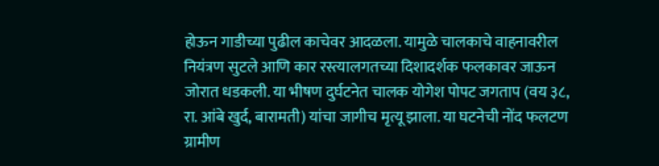होऊन गाडीच्या पुढील काचेवर आदळला. यामुळे चालकाचे वाहनावरील नियंत्रण सुटले आणि कार रस्त्यालगतच्या दिशादर्शक फलकावर जाऊन जोरात धडकली. या भीषण दुर्घटनेत चालक योगेश पोपट जगताप (वय ३८, रा. आंबे खुर्द, बारामती) यांचा जागीच मृत्यू झाला. या घटनेची नोंद फलटण ग्रामीण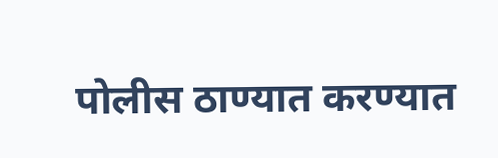पोलीस ठाण्यात करण्यात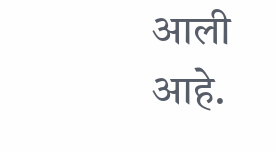आली आहे.